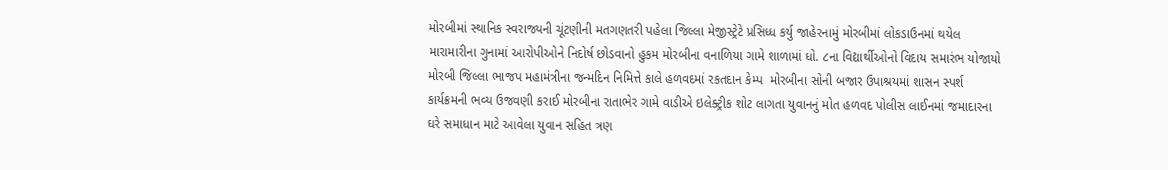મોરબીમાં સ્થાનિક સ્વરાજ્યની ચૂંટણીની મતગણતરી પહેલા જિલ્લા મેજીસ્ટ્રેટે પ્રસિધ્ધ કર્યુ જાહેરનામું મોરબીમાં લોકડાઉનમાં થયેલ મારામારીના ગુનામાં આરોપીઓને નિદોર્ષ છોડવાનો હુકમ મોરબીના વનાળિયા ગામે શાળામાં ધો. ૮ના વિદ્યાર્થીઓનો વિદાય સમારંભ યોજાયો મોરબી જિલ્લા ભાજપ મહામંત્રીના જન્મદિન નિમિત્તે કાલે હળવદમાં રકતદાન કેમ્પ  મોરબીના સોની બજાર ઉપાશ્રયમાં શાસન સ્પર્શ કાર્યક્રમની ભવ્ય ઉજવણી કરાઈ મોરબીના રાતાભેર ગામે વાડીએ ઇલેક્ટ્રીક શોટ લાગતા યુવાનનું મોત હળવદ પોલીસ લાઈનમાં જમાદારના ઘરે સમાધાન માટે આવેલા યુવાન સહિત ત્રણ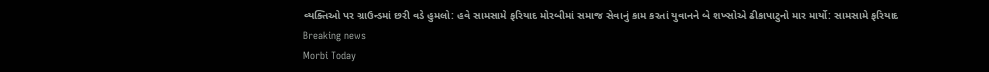વ્યક્તિઓ પર ગ્રાઉન્ડમાં છરી વડે હુમલો: હવે સામસામે ફરિયાદ મોરબીમાં સમાજ સેવાનું કામ કરતાં યુવાનને બે શખ્સોએ ઢીકાપાટુનો માર માર્યો: સામસામે ફરિયાદ
Breaking news
Morbi Today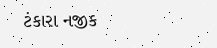ટંકારા નજીક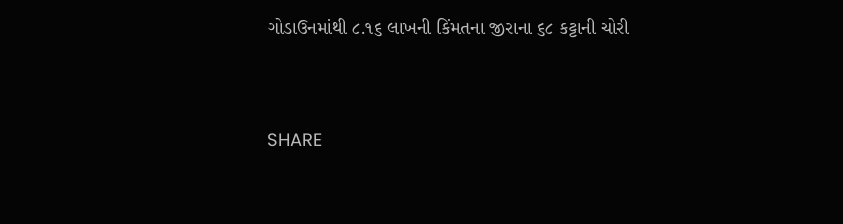ગોડાઉનમાંથી ૮.૧૬ લાખની કિંમતના જીરાના ૬૮ કટ્ટાની ચોરી


SHARE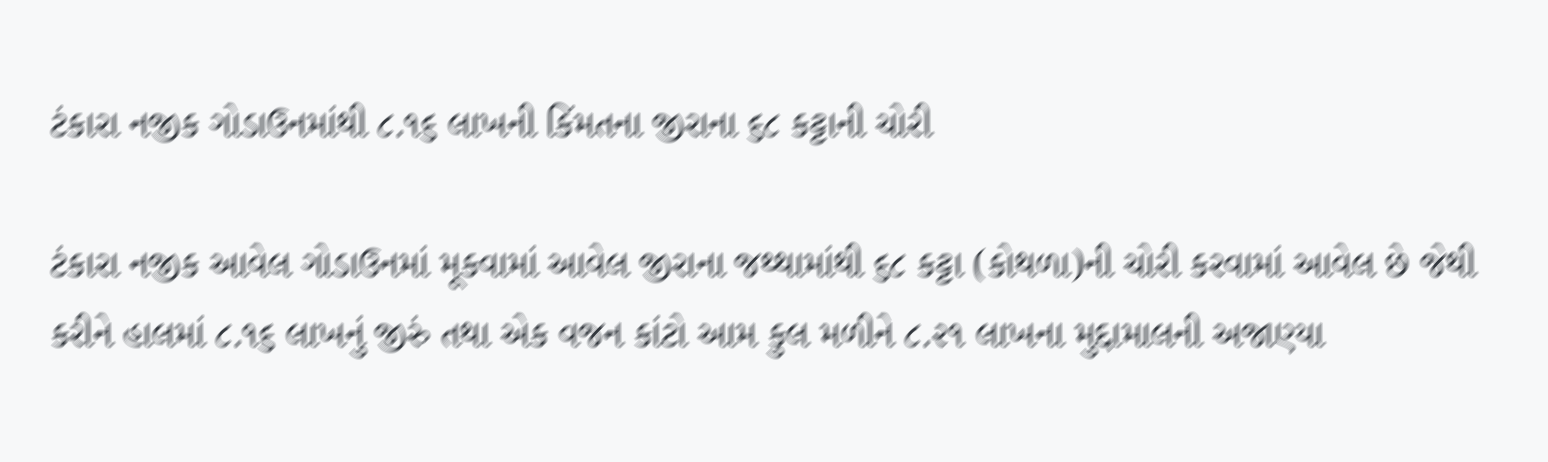ટંકારા નજીક ગોડાઉનમાંથી ૮.૧૬ લાખની કિંમતના જીરાના ૬૮ કટ્ટાની ચોરી

ટંકારા નજીક આવેલ ગોડાઉનમાં મૂકવામાં આવેલ જીરાના જથ્થામાંથી ૬૮ કટ્ટા (કોથળા)ની ચોરી કરવામાં આવેલ છે જેથી કરીને હાલમાં ૮.૧૬ લાખનું જીરું તથા એક વજન કાંટો આમ કુલ મળીને ૮.૨૧ લાખના મુદ્દામાલની અજાણ્યા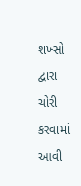શખ્સો દ્વારા ચોરી કરવામાં આવી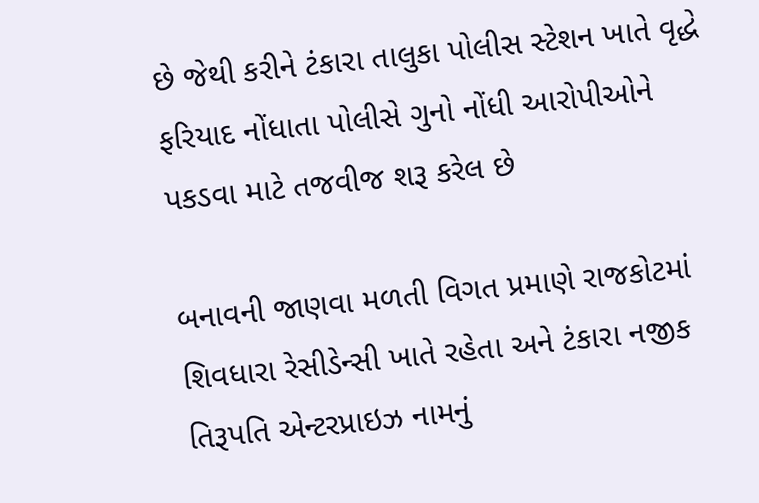છે જેથી કરીને ટંકારા તાલુકા પોલીસ સ્ટેશન ખાતે વૃદ્ધે ફરિયાદ નોંધાતા પોલીસે ગુનો નોંધી આરોપીઓને પકડવા માટે તજવીજ શરૂ કરેલ છે

બનાવની જાણવા મળતી વિગત પ્રમાણે રાજકોટમાં શિવધારા રેસીડેન્સી ખાતે રહેતા અને ટંકારા નજીક તિરૂપતિ એન્ટરપ્રાઇઝ નામનું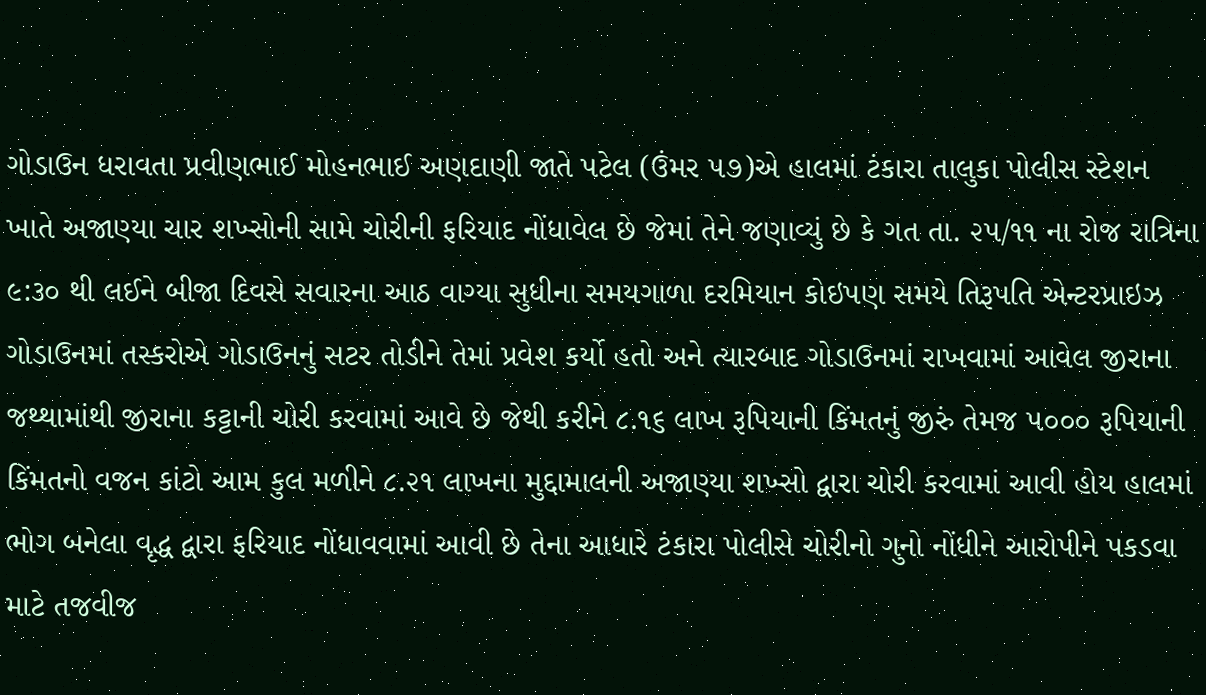ગોડાઉન ધરાવતા પ્રવીણભાઈ મોહનભાઈ અણદાણી જાતે પટેલ (ઉંમર ૫૭)એ હાલમાં ટંકારા તાલુકા પોલીસ સ્ટેશન ખાતે અજાણ્યા ચાર શખ્સોની સામે ચોરીની ફરિયાદ નોંધાવેલ છે જેમાં તેને જણાવ્યું છે કે ગત તા. ૨૫/૧૧ ના રોજ રાત્રિના ૯:૩૦ થી લઈને બીજા દિવસે સવારના આઠ વાગ્યા સુધીના સમયગાળા દરમિયાન કોઇપણ સમયે તિરૂપતિ એન્ટરપ્રાઇઝ ગોડાઉનમાં તસ્કરોએ ગોડાઉનનું સટર તોડીને તેમાં પ્રવેશ કર્યો હતો અને ત્યારબાદ ગોડાઉનમાં રાખવામાં આવેલ જીરાના જથ્થામાંથી જીરાના કટ્ટાની ચોરી કરવામાં આવે છે જેથી કરીને ૮.૧૬ લાખ રૂપિયાની કિંમતનું જીરું તેમજ ૫૦૦૦ રૂપિયાની કિંમતનો વજન કાંટો આમ કુલ મળીને ૮.૨૧ લાખના મુદ્દામાલની અજાણ્યા શખ્સો દ્વારા ચોરી કરવામાં આવી હોય હાલમાં ભોગ બનેલા વૃદ્ધ દ્વારા ફરિયાદ નોંધાવવામાં આવી છે તેના આધારે ટંકારા પોલીસે ચોરીનો ગુનો નોંધીને આરોપીને પકડવા માટે તજવીજ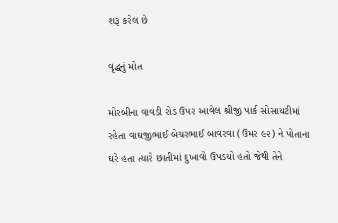શરૂ કરેલ છે

વૃદ્ધનું મોત

મોરબીના વાવડી રોડ ઉપર આવેલ શ્રીજી પાર્ક સોસાયટીમાં રહેતા વાઘજીભાઈ બેચરભાઈ બાવરવા (ઉમર ૯૨) ને પોતાના ઘરે હતા ત્યારે છાતીમાં દુખાવો ઉપડયો હતો જેથી તેને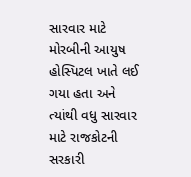સારવાર માટે મોરબીની આયુષ હોસ્પિટલ ખાતે લઈ ગયા હતા અને ત્યાંથી વધુ સારવાર માટે રાજકોટની સરકારી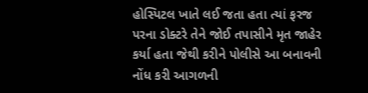હોસ્પિટલ ખાતે લઈ જતા હતા ત્યાં ફરજ પરના ડોક્ટરે તેને જોઈ તપાસીને મૃત જાહેર કર્યા હતા જેથી કરીને પોલીસે આ બનાવની નોંધ કરી આગળની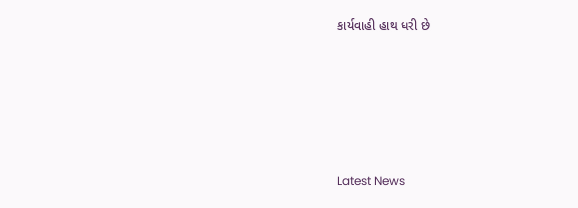કાર્યવાહી હાથ ધરી છે






Latest News